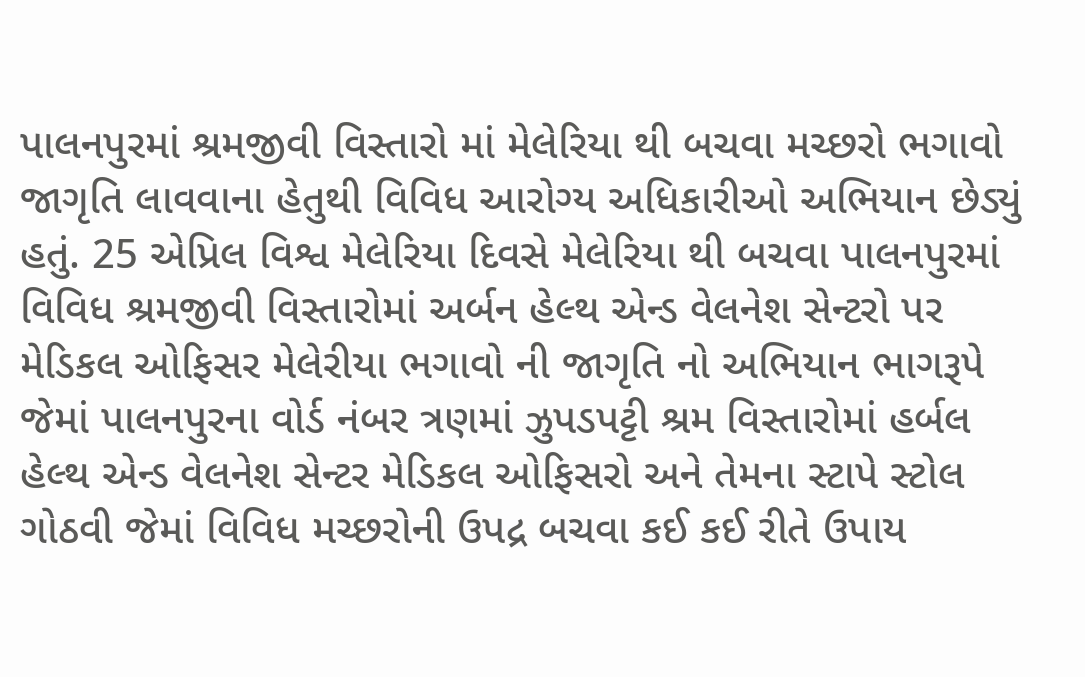પાલનપુરમાં શ્રમજીવી વિસ્તારો માં મેલેરિયા થી બચવા મચ્છરો ભગાવો જાગૃતિ લાવવાના હેતુથી વિવિધ આરોગ્ય અધિકારીઓ અભિયાન છેડ્યું હતું. 25 એપ્રિલ વિશ્વ મેલેરિયા દિવસે મેલેરિયા થી બચવા પાલનપુરમાં વિવિધ શ્રમજીવી વિસ્તારોમાં અર્બન હેલ્થ એન્ડ વેલનેશ સેન્ટરો પર મેડિકલ ઓફિસર મેલેરીયા ભગાવો ની જાગૃતિ નો અભિયાન ભાગરૂપે જેમાં પાલનપુરના વોર્ડ નંબર ત્રણમાં ઝુપડપટ્ટી શ્રમ વિસ્તારોમાં હર્બલ હેલ્થ એન્ડ વેલનેશ સેન્ટર મેડિકલ ઓફિસરો અને તેમના સ્ટાપે સ્ટોલ ગોઠવી જેમાં વિવિધ મચ્છરોની ઉપદ્ર બચવા કઈ કઈ રીતે ઉપાય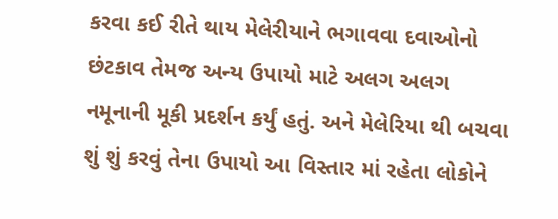કરવા કઈ રીતે થાય મેલેરીયાને ભગાવવા દવાઓનો છંટકાવ તેમજ અન્ય ઉપાયો માટે અલગ અલગ નમૂનાની મૂકી પ્રદર્શન કર્યું હતું. અને મેલેરિયા થી બચવા શું શું કરવું તેના ઉપાયો આ વિસ્તાર માં રહેતા લોકોને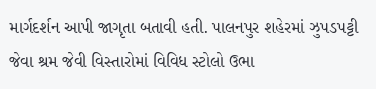માર્ગદર્શન આપી જાગૃતા બતાવી હતી. પાલનપુર શહેરમાં ઝુપડપટ્ટી જેવા શ્રમ જેવી વિસ્તારોમાં વિવિધ સ્ટોલો ઉભા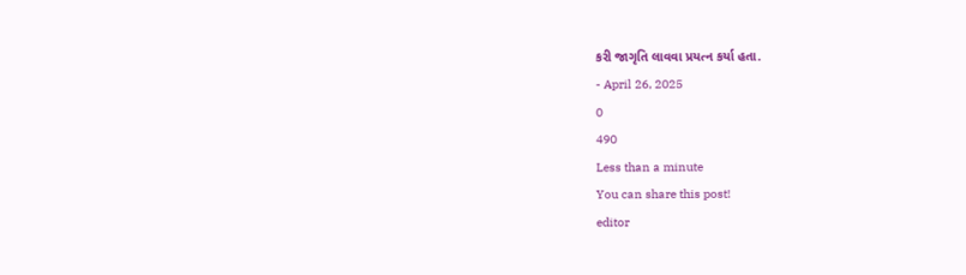કરી જાગૃતિ લાવવા પ્રયત્ન કર્યા હતા.
- April 26, 2025
0
490
Less than a minute
You can share this post!
editor